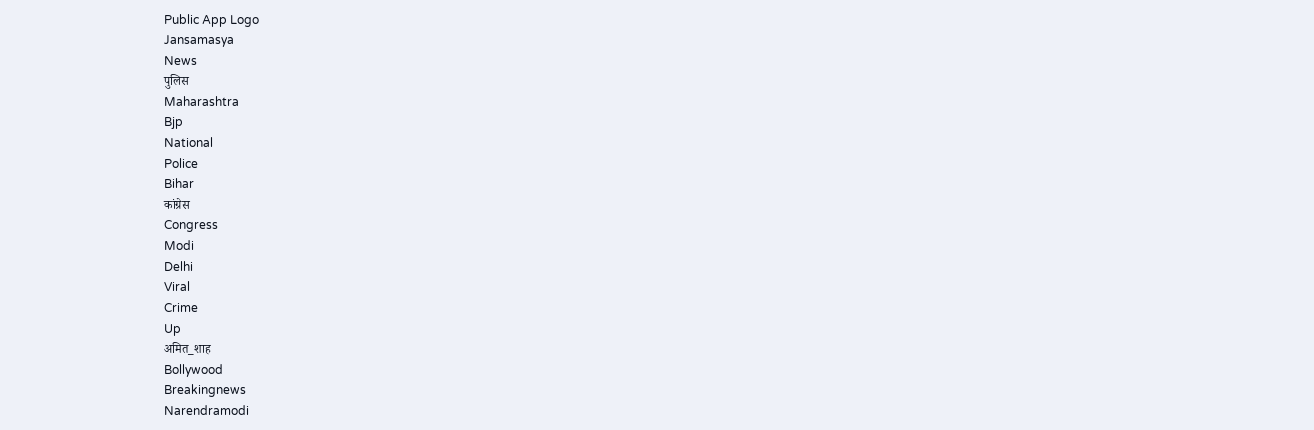Public App Logo
Jansamasya
News
पुलिस
Maharashtra
Bjp
National
Police
Bihar
कांग्रेस
Congress
Modi
Delhi
Viral
Crime
Up
अमित_शाह
Bollywood
Breakingnews
Narendramodi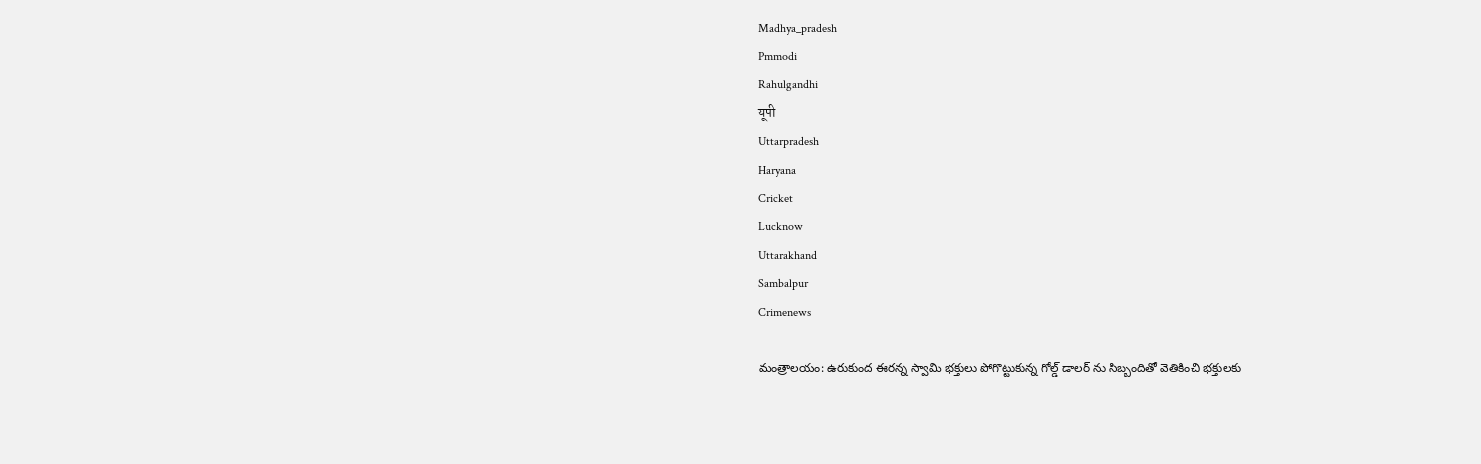Madhya_pradesh
Pmmodi
Rahulgandhi
यूपी
Uttarpradesh
Haryana
Cricket
Lucknow
Uttarakhand
Sambalpur
Crimenews

మంత్రాలయం: ఉరుకుంద ఈరన్న స్వామి భక్తులు పోగొట్టుకున్న గోల్డ్ డాలర్ ను సిబ్బందితో వెతికించి భక్తులకు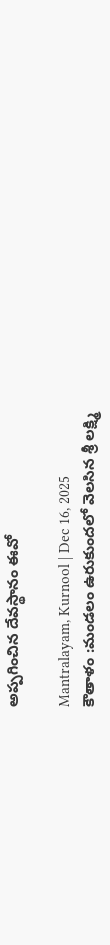అప్పగించిన దేవస్థానం ఈవో

Mantralayam, Kurnool | Dec 16, 2025
కౌతాళం :మండలం ఉరుకుందలో వెలసిన శ్రీ లక్ష్మి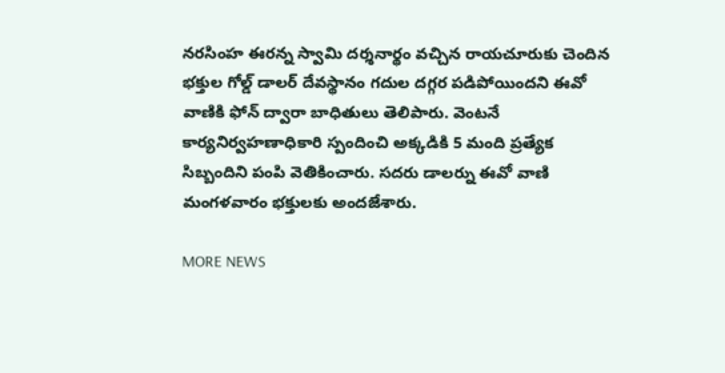నరసింహ ఈరన్న స్వామి దర్శనార్థం వచ్చిన రాయచూరుకు చెందిన భక్తుల గోల్డ్ డాలర్ దేవస్థానం గదుల దగ్గర పడిపోయిందని ఈవో వాణికి ఫోన్ ద్వారా బాధితులు తెలిపారు. వెంటనే కార్యనిర్వహణాధికారి స్పందించి అక్కడికి 5 మంది ప్రత్యేక సిబ్బందిని పంపి వెతికించారు. సదరు డాలర్ను ఈవో వాణి మంగళవారం భక్తులకు అందజేశారు.

MORE NEWS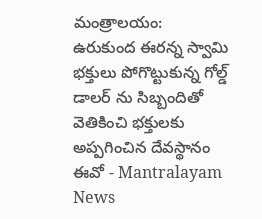మంత్రాలయం: ఉరుకుంద ఈరన్న స్వామి భక్తులు పోగొట్టుకున్న గోల్డ్ డాలర్ ను సిబ్బందితో వెతికించి భక్తులకు అప్పగించిన దేవస్థానం ఈవో - Mantralayam News